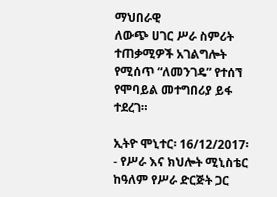ማህበራዊ
ለውጭ ሀገር ሥራ ስምሪት ተጠቃሚዎች አገልግሎት የሚሰጥ “ለመንገዴ” የተሰኘ የሞባይል መተግበሪያ ይፋ ተደረገ።

ኢትዮ ሞኒተር፡ 16/12/2017፡- የሥራ እና ክህሎት ሚኒስቴር ከዓለም የሥራ ድርጅት ጋር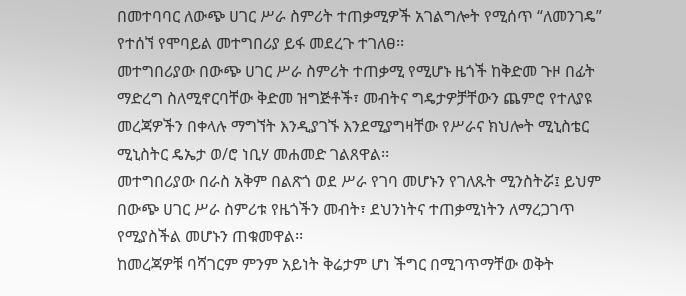በመተባባር ለውጭ ሀገር ሥራ ስምሪት ተጠቃሚዎች አገልግሎት የሚሰጥ “ለመንገዴ” የተሰኘ የሞባይል መተግበሪያ ይፋ መደረጉ ተገለፀ፡፡
መተግበሪያው በውጭ ሀገር ሥራ ስምሪት ተጠቃሚ የሚሆኑ ዜጎች ከቅድመ ጉዞ በፊት ማድረግ ስለሚኖርባቸው ቅድመ ዝግጅቶች፣ መብትና ግዴታዎቻቸውን ጨምሮ የተለያዩ መረጃዎችን በቀላሉ ማግኘት እንዲያገኙ እንደሚያግዛቸው የሥራና ክህሎት ሚኒስቴር ሚኒስትር ዴኤታ ወ/ሮ ነቢሃ መሐመድ ገልጸዋል፡፡
መተግበሪያው በራስ አቅም በልጽጎ ወደ ሥራ የገባ መሆኑን የገለጹት ሚንስትሯ፤ ይህም በውጭ ሀገር ሥራ ስምሪቱ የዜጎችን መብት፣ ደህንነትና ተጠቃሚነትን ለማረጋገጥ የሚያስችል መሆኑን ጠቁመዋል፡፡
ከመረጃዎቹ ባሻገርም ምንም አይነት ቅሬታም ሆነ ችግር በሚገጥማቸው ወቅት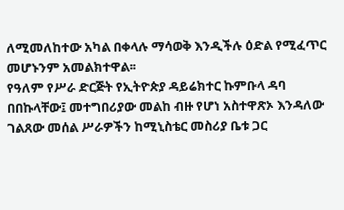ለሚመለከተው አካል በቀላሉ ማሳወቅ እንዲችሉ ዕድል የሚፈጥር መሆኑንም አመልክተዋል፡፡
የዓለም የሥራ ድርጅት የኢትዮጵያ ዳይሬክተር ኩምቡላ ዳባ በበኩላቸው፤ መተግበሪያው መልከ ብዙ የሆነ አስተዋጽኦ እንዳለው ገልጸው መሰል ሥራዎችን ከሚኒስቴር መስሪያ ቤቱ ጋር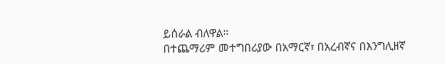ይሰራል ብለዋል።
በተጨማሪም መተግበሪያው በአማርኛ፣ በአረብኛና በእንግሊዘኛ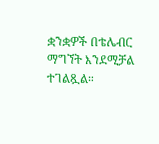ቋንቋዎች በቴሌብር ማግኘት እንደሚቻል ተገልጿል።